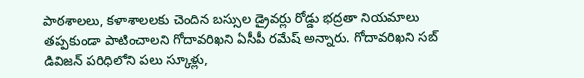పాఠశాలలు, కళాశాలలకు చెందిన బస్సుల డ్రైవర్లు రోడ్డు భద్రతా నియమాలు తప్పకుండా పాటించాలని గోదావరిఖని ఏసీపీ రమేష్ అన్నారు. గోదావరిఖని సబ్ డివిజన్ పరిధిలోని పలు స్కూళ్లు,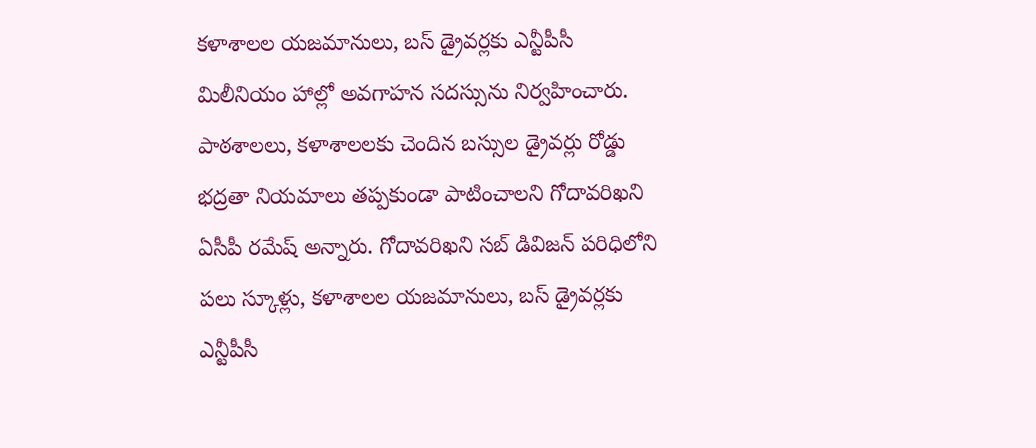కళాశాలల యజమానులు, బస్ డ్రైవర్లకు ఎన్టీపీసీ మిలీనియం హాల్లో అవగాహన సదస్సును నిర్వహించారు.
పాఠశాలలు, కళాశాలలకు చెందిన బస్సుల డ్రైవర్లు రోడ్డు భద్రతా నియమాలు తప్పకుండా పాటించాలని గోదావరిఖని ఏసీపీ రమేష్ అన్నారు. గోదావరిఖని సబ్ డివిజన్ పరిధిలోని పలు స్కూళ్లు, కళాశాలల యజమానులు, బస్ డ్రైవర్లకు ఎన్టీపీసీ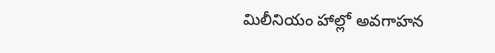మిలీనియం హాల్లో అవగాహన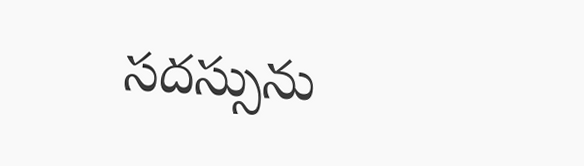సదస్సును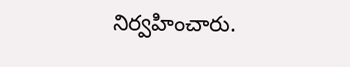నిర్వహించారు.